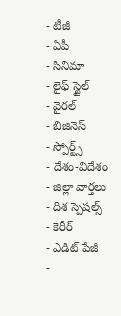- టీజీ
- ఏపీ
- సినిమా
- లైఫ్ స్టైల్
- వైరల్
- బిజినెస్
- స్పోర్ట్స్
- దేశం-విదేశం
- జిల్లా వార్తలు
- దిశ స్పెషల్స్
- కెరీర్
- ఎడిట్ పేజీ
-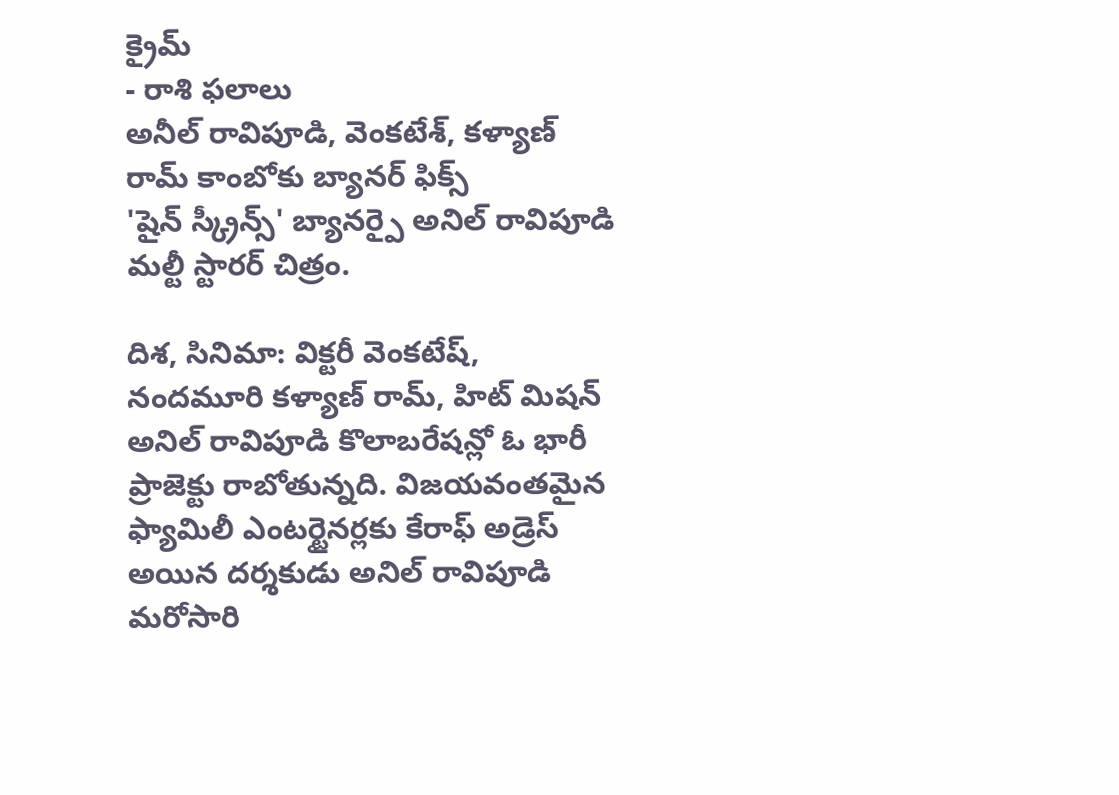క్రైమ్
- రాశి ఫలాలు
అనీల్ రావిపూడి, వెంకటేశ్, కళ్యాణ్ రామ్ కాంబోకు బ్యానర్ ఫిక్స్
'షైన్ స్క్రీన్స్' బ్యానర్పై అనిల్ రావిపూడి మల్టీ స్టారర్ చిత్రం.

దిశ, సినిమా: విక్టరీ వెంకటేష్, నందమూరి కళ్యాణ్ రామ్, హిట్ మిషన్ అనిల్ రావిపూడి కొలాబరేషన్లో ఓ భారీ ప్రాజెక్టు రాబోతున్నది. విజయవంతమైన ఫ్యామిలీ ఎంటర్టైనర్లకు కేరాఫ్ అడ్రెస్ అయిన దర్శకుడు అనిల్ రావిపూడి మరోసారి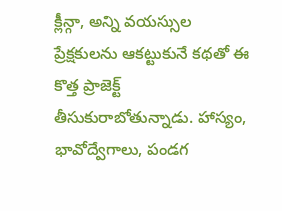క్లీన్గా, అన్ని వయస్సుల ప్రేక్షకులను ఆకట్టుకునే కథతో ఈ కొత్త ప్రాజెక్ట్ తీసుకురాబోతున్నాడు. హాస్యం, భావోద్వేగాలు, పండగ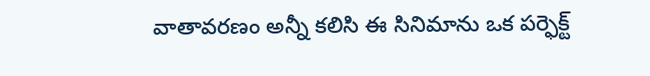వాతావరణం అన్నీ కలిసి ఈ సినిమాను ఒక పర్ఫెక్ట్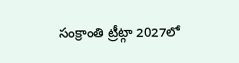సంక్రాంతి ట్రీట్గా 2027లో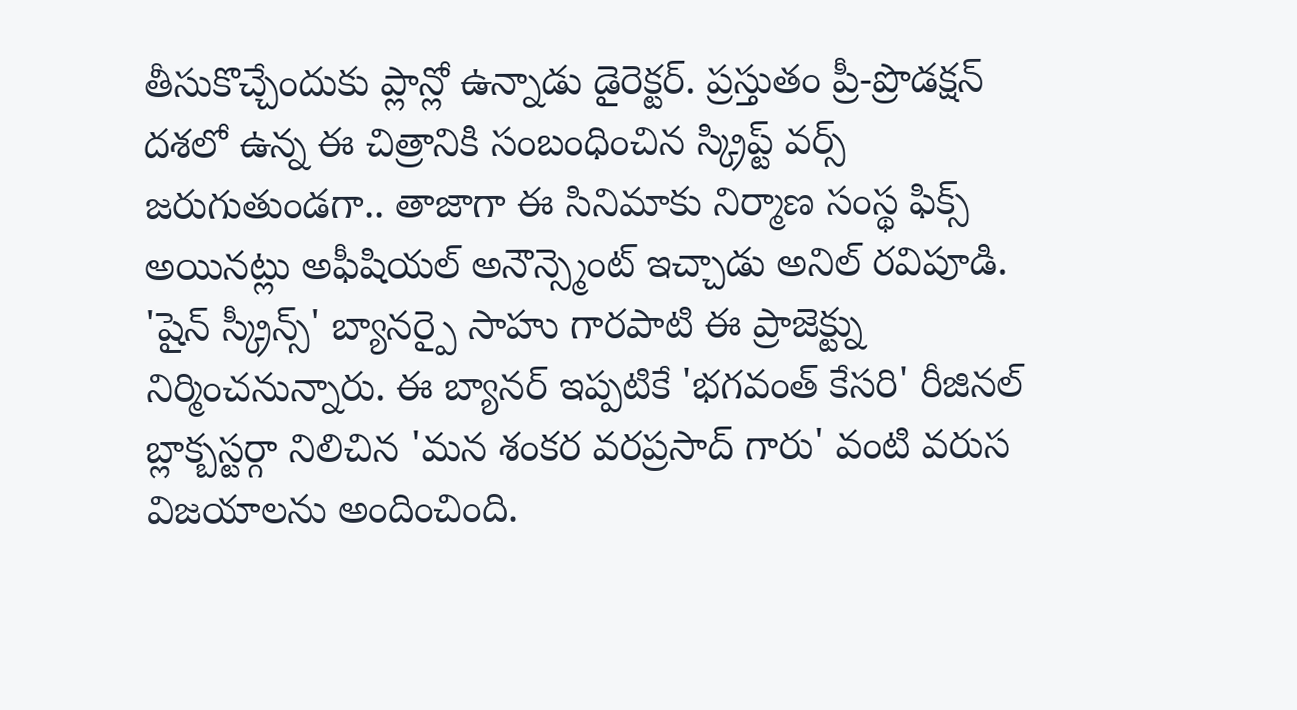తీసుకొచ్చేందుకు ప్లాన్లో ఉన్నాడు డైరెక్టర్. ప్రస్తుతం ప్రీ-ప్రొడక్షన్ దశలో ఉన్న ఈ చిత్రానికి సంబంధించిన స్క్రిప్ట్ వర్స్ జరుగుతుండగా.. తాజాగా ఈ సినిమాకు నిర్మాణ సంస్థ ఫిక్స్ అయినట్లు అఫీషియల్ అనౌన్స్మెంట్ ఇచ్చాడు అనిల్ రవిపూడి. 'షైన్ స్క్రీన్స్' బ్యానర్పై సాహు గారపాటి ఈ ప్రాజెక్ట్ను నిర్మించనున్నారు. ఈ బ్యానర్ ఇప్పటికే 'భగవంత్ కేసరి' రీజినల్ బ్లాక్బస్టర్గా నిలిచిన 'మన శంకర వరప్రసాద్ గారు' వంటి వరుస విజయాలను అందించింది.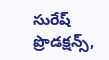సురేష్ ప్రొడక్షన్స్,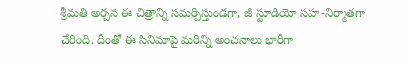శ్రీమతి అర్చన ఈ చిత్రాన్ని సమర్పిస్తుండగా, జీ స్టూడియో సహ-నిర్మాతగా చేరింది. దీంతో ఈ సినిమాపై మరిన్ని అంచనాలు భారీగా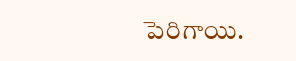పెరిగాయి.